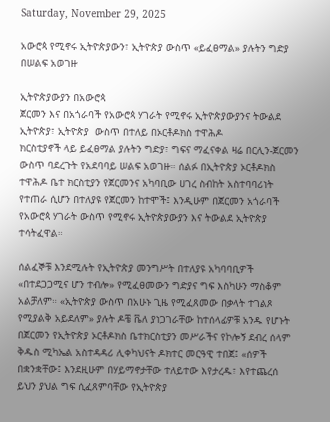Saturday, November 29, 2025

አውሮጳ የሚኖሩ ኢትዮጵያውን፣ ኢትዮጵያ ውስጥ «ይፈፀማል» ያሉትን ግድያ በሠልፍ አወገዙ

ኢትዮጵያውያን በአውሮጳ
ጀርመን እና በአጎራባች የአውሮጳ ሃገራት የሚኖሩ ኢትዮጵያውያንና ትውልደ ኢትዮጵያ፣ ኢትዮጵያ  ውስጥ በተለይ በኦርቶዶክስ ተዋሕዶ
ክርስቲያኖች ላይ ይፈፀማል ያሉትን ግድያ፣ ግፍና ማፈናቀል ዛሬ በርሊን-ጀርመን ውስጥ ባደረጉት የአደባባይ ሠልፍ አወገዙ። ሰልፉ በኢትዮጵያ ኦርቶዶክስ ተዋሕዶ ቤተ ክርስቲያን የጀርመንና አካባቢው ሀገረ ስብከት አስተባባሪነት የተጠራ ሲሆን በተለያዩ የጀርመን ከተሞች፤ እንዲሁም በጀርመን አጎራባች የአውሮጳ ሃገራት ውስጥ የሚኖሩ ኢትዮጵያውያን እና ትውልደ ኢትዮጵያ ተሳትፈዋል።

ሰልፈኞቹ እንደሚሉት የኢትዮጵያ መንግሥት በተለያዩ አካባባቢዎች «በተደጋጋሚና ሆን ተብሎ» የሚፈፀመውን ግድያና ግፍ እስካሁን ማስቆም አልቻለም። «ኢትዮጵያ ውስጥ በአሁኑ ጊዜ የሚፈጸመው በቃላት ተገልጾ የሚያልቅ አይደለም» ያሉት ዶቼ ቬለ ያነጋገራቸው ከተሰላፊዎቹ አንዱ የሆኑት በጀርመን የኢትዮጵያ ኦርቶዶክስ ቤተክርስቲያን መሥራችና የኮሎኝ ደብረ ሰላም ቅዱስ ሚካኤል አስተዳዳሪ ሊቀካህናት ዶክተር መርዓዊ ተበጀ፤ «ሰዎች በቋንቋቸው፤ እንደዚሁም በሃይማኖታቸው ተለይተው እየታረዱ፣ እየተጨረሰ ይህን ያህል ግፍ ሲፈጸምባቸው የኢትዮጵያ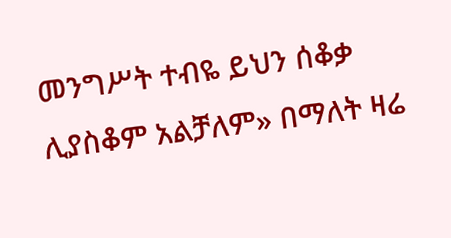መንግሥት ተብዬ ይህን ሰቆቃ ሊያስቆም አልቻለም» በማለት ዛሬ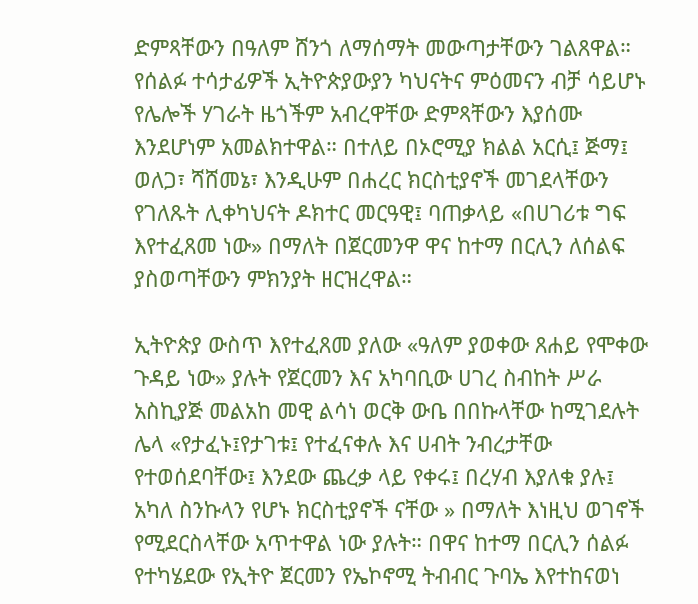ድምጻቸውን በዓለም ሸንጎ ለማሰማት መውጣታቸውን ገልጸዋል። የሰልፉ ተሳታፊዎች ኢትዮጵያውያን ካህናትና ምዕመናን ብቻ ሳይሆኑ የሌሎች ሃገራት ዜጎችም አብረዋቸው ድምጻቸውን እያሰሙ እንደሆነም አመልክተዋል። በተለይ በኦሮሚያ ክልል አርሲ፤ ጅማ፤ ወለጋ፣ ሻሸመኔ፣ እንዲሁም በሐረር ክርስቲያኖች መገደላቸውን የገለጹት ሊቀካህናት ዶክተር መርዓዊ፤ ባጠቃላይ «በሀገሪቱ ግፍ እየተፈጸመ ነው» በማለት በጀርመንዋ ዋና ከተማ በርሊን ለሰልፍ ያስወጣቸውን ምክንያት ዘርዝረዋል።

ኢትዮጵያ ውስጥ እየተፈጸመ ያለው «ዓለም ያወቀው ጸሐይ የሞቀው ጉዳይ ነው» ያሉት የጀርመን እና አካባቢው ሀገረ ስብከት ሥራ አስኪያጅ መልአከ መዊ ልሳነ ወርቅ ውቤ በበኩላቸው ከሚገደሉት ሌላ «የታፈኑ፤የታገቱ፤ የተፈናቀሉ እና ሀብት ንብረታቸው የተወሰደባቸው፤ እንደው ጨረቃ ላይ የቀሩ፤ በረሃብ እያለቁ ያሉ፤ አካለ ስንኩላን የሆኑ ክርስቲያኖች ናቸው » በማለት እነዚህ ወገኖች የሚደርስላቸው አጥተዋል ነው ያሉት። በዋና ከተማ በርሊን ሰልፉ የተካሄደው የኢትዮ ጀርመን የኤኮኖሚ ትብብር ጉባኤ እየተከናወነ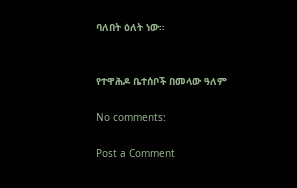ባለበት ዕለት ነው።


የተዋሕዶ ቤተሰቦች በመላው ዓለም

No comments:

Post a Comment